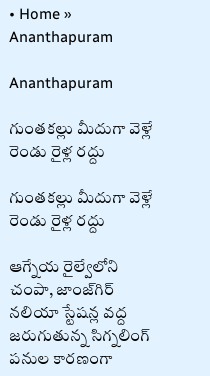• Home » Ananthapuram

Ananthapuram

గుంతకల్లు మీదుగా వెళ్లే రెండు రైళ్ల రద్దు

గుంతకల్లు మీదుగా వెళ్లే రెండు రైళ్ల రద్దు

ఆగ్నేయ రైల్వేలోని చంపా, జాంజ్‌గిర్‌ నలియా స్టేషన్ల వద్ద జరుగుతున్న సిగ్నలింగ్‌ పనుల కారణంగా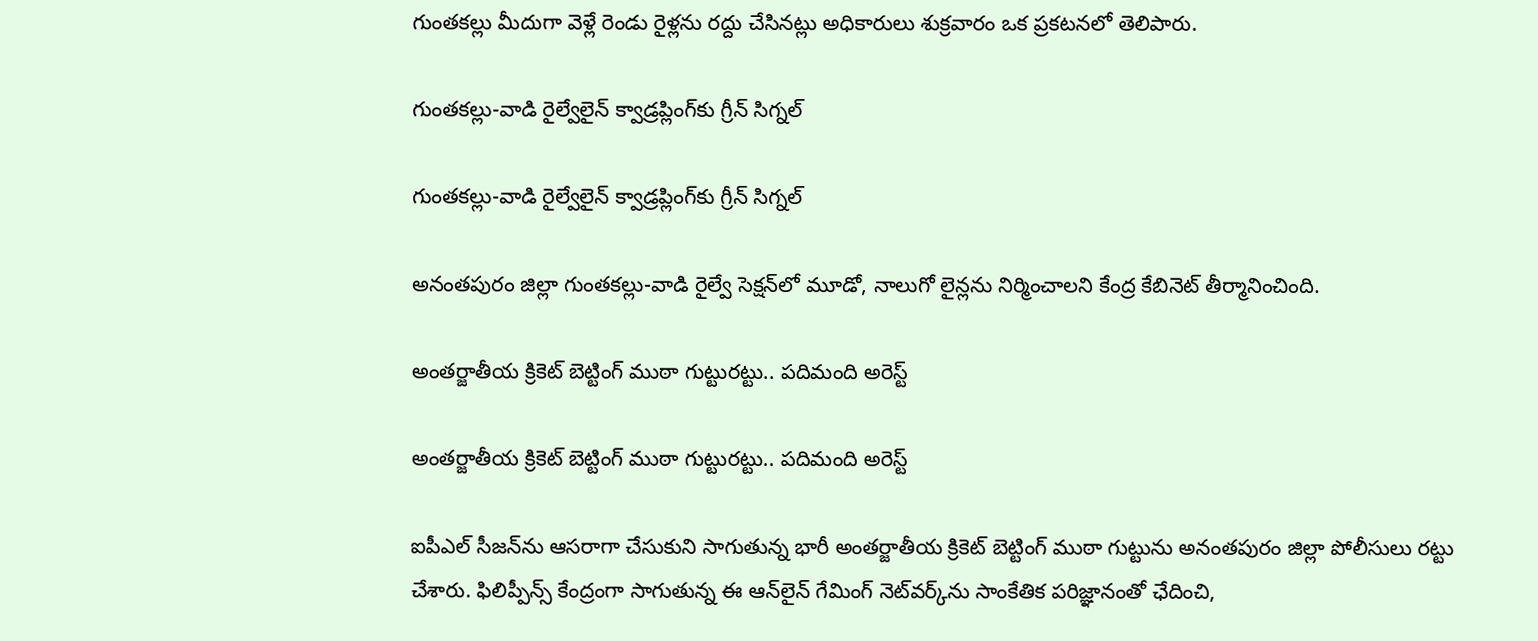గుంతకల్లు మీదుగా వెళ్లే రెండు రైళ్లను రద్దు చేసినట్లు అధికారులు శుక్రవారం ఒక ప్రకటనలో తెలిపారు.

గుంతకల్లు-వాడి రైల్వేలైన్‌ క్వాడ్రప్లింగ్‌కు గ్రీన్‌ సిగ్నల్‌

గుంతకల్లు-వాడి రైల్వేలైన్‌ క్వాడ్రప్లింగ్‌కు గ్రీన్‌ సిగ్నల్‌

అనంతపురం జిల్లా గుంతకల్లు-వాడి రైల్వే సెక్షన్‌లో మూడో, నాలుగో లైన్లను నిర్మించాలని కేంద్ర కేబినెట్‌ తీర్మానించింది.

అంతర్జాతీయ క్రికెట్ బెట్టింగ్ ముఠా గుట్టురట్టు.. పదిమంది అరెస్ట్

అంతర్జాతీయ క్రికెట్ బెట్టింగ్ ముఠా గుట్టురట్టు.. పదిమంది అరెస్ట్

ఐపీఎల్ సీజన్‌ను ఆసరాగా చేసుకుని సాగుతున్న భారీ అంతర్జాతీయ క్రికెట్ బెట్టింగ్ ముఠా గుట్టును అనంతపురం జిల్లా పోలీసులు రట్టు చేశారు. ఫిలిప్పీన్స్ కేంద్రంగా సాగుతున్న ఈ ఆన్‌లైన్ గేమింగ్ నెట్‌వర్క్‌ను సాంకేతిక పరిజ్ఞానంతో ఛేదించి,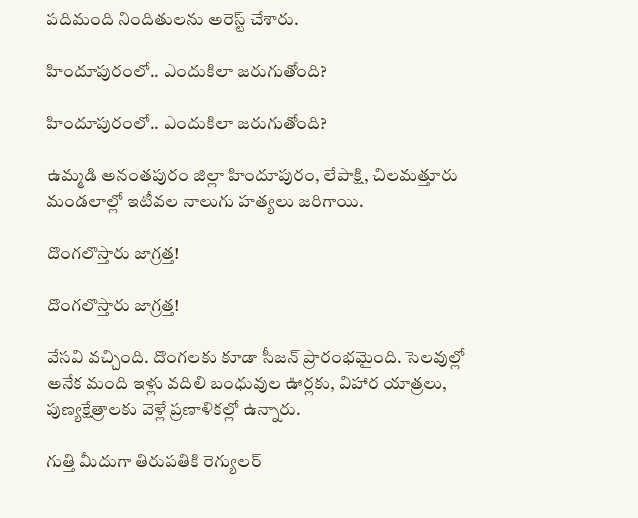పదిమంది నిందితులను అరెస్ట్ చేశారు.

హిందూపురంలో.. ఎందుకిలా జరుగుతోంది?

హిందూపురంలో.. ఎందుకిలా జరుగుతోంది?

ఉమ్మడి అనంతపురం జిల్లా హిందూపురం, లేపాక్షి, చిలమత్తూరు మండలాల్లో ఇటీవల నాలుగు హత్యలు జరిగాయి.

దొంగలొస్తారు జాగ్రత్త!

దొంగలొస్తారు జాగ్రత్త!

వేసవి వచ్చింది. దొంగలకు కూడా సీజన్‌ ప్రారంభమైంది. సెలవుల్లో అనేక మంది ఇళ్లు వదిలి బంధువుల ఊర్లకు, విహార యాత్రలు, పుణ్యక్షేత్రాలకు వెళ్లే ప్రణాళికల్లో ఉన్నారు.

గుత్తి మీదుగా తిరుపతికి రెగ్యులర్‌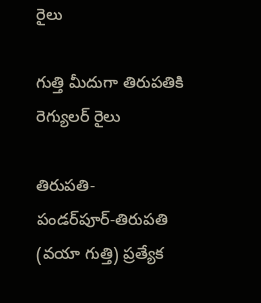రైలు

గుత్తి మీదుగా తిరుపతికి రెగ్యులర్‌ రైలు

తిరుపతి-పండర్‌పూర్‌-తిరుపతి (వయా గుత్తి) ప్రత్యేక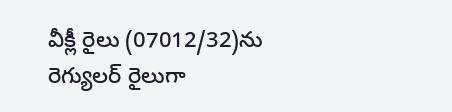వీక్లీ రైలు (07012/32)ను రెగ్యులర్‌ రైలుగా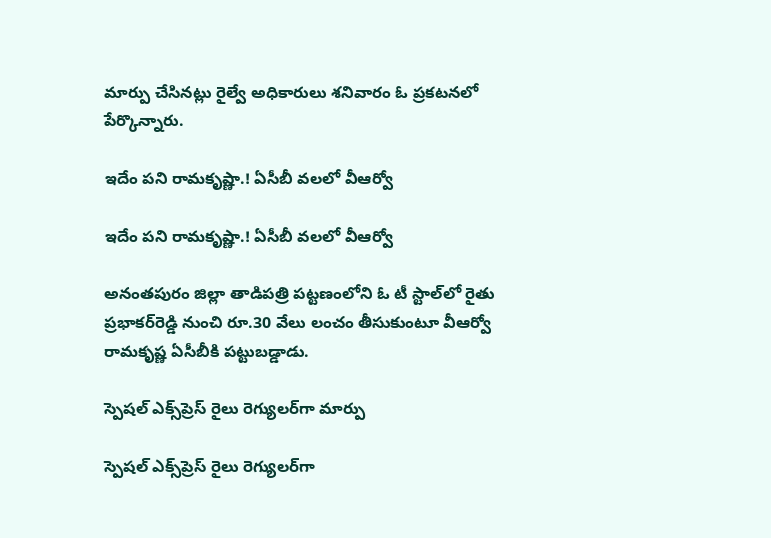మార్పు చేసినట్లు రైల్వే అధికారులు శనివారం ఓ ప్రకటనలో పేర్కొన్నారు.

ఇదేం పని రామకృష్ణా.! ఏసీబీ వలలో వీఆర్వో

ఇదేం పని రామకృష్ణా.! ఏసీబీ వలలో వీఆర్వో

అనంతపురం జిల్లా తాడిపత్రి పట్టణంలోని ఓ టీ స్టాల్‌లో రైతు ప్రభాకర్‌రెడ్డి నుంచి రూ.30 వేలు లంచం తీసుకుంటూ వీఆర్వో రామకృష్ణ ఏసీబీకి పట్టుబడ్డాడు.

స్పెషల్‌ ఎక్స్‌ప్రెస్‌ రైలు రెగ్యులర్‌గా మార్పు

స్పెషల్‌ ఎక్స్‌ప్రెస్‌ రైలు రెగ్యులర్‌గా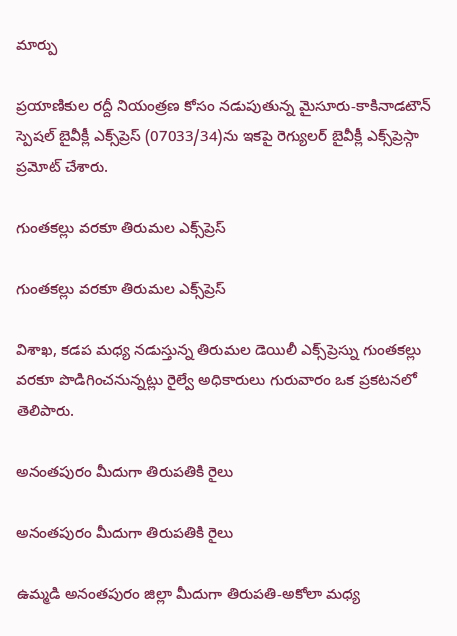మార్పు

ప్రయాణికుల రద్దీ నియంత్రణ కోసం నడుపుతున్న మైసూరు-కాకినాడటౌన్‌ స్పెషల్‌ బైవీక్లీ ఎక్స్‌ప్రెస్‌ (07033/34)ను ఇకపై రెగ్యులర్‌ బైవీక్లీ ఎక్స్‌ప్రెస్గా ప్రమోట్‌ చేశారు.

గుంతకల్లు వరకూ తిరుమల ఎక్స్‌ప్రెస్‌

గుంతకల్లు వరకూ తిరుమల ఎక్స్‌ప్రెస్‌

విశాఖ, కడప మధ్య నడుస్తున్న తిరుమల డెయిలీ ఎక్స్‌ప్రెస్ను గుంతకల్లు వరకూ పొడిగించనున్నట్లు రైల్వే అధికారులు గురువారం ఒక ప్రకటనలో తెలిపారు.

అనంతపురం మీదుగా తిరుపతికి రైలు

అనంతపురం మీదుగా తిరుపతికి రైలు

ఉమ్మడి అనంతపురం జిల్లా మీదుగా తిరుపతి-అకోలా మధ్య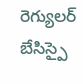రెగ్యులర్‌ బేసిస్పై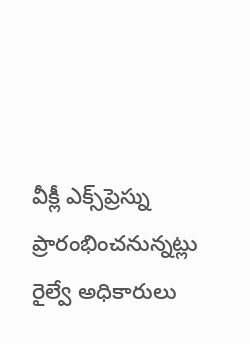వీక్లీ ఎక్స్‌ప్రెస్ను ప్రారంభించనున్నట్లు రైల్వే అధికారులు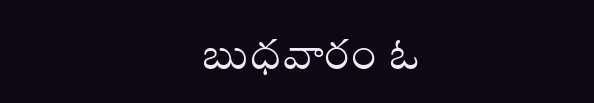బుధవారం ఓ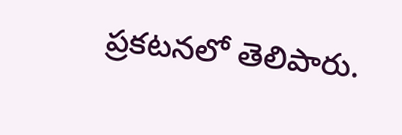ప్రకటనలో తెలిపారు.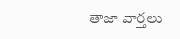తాజా వార్తలు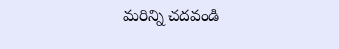మరిన్ని చదవండి